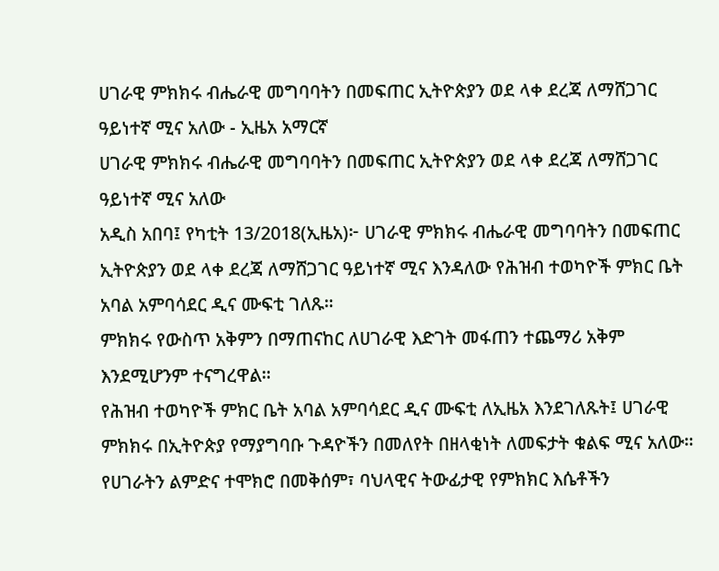ሀገራዊ ምክክሩ ብሔራዊ መግባባትን በመፍጠር ኢትዮጵያን ወደ ላቀ ደረጃ ለማሸጋገር ዓይነተኛ ሚና አለው - ኢዜአ አማርኛ
ሀገራዊ ምክክሩ ብሔራዊ መግባባትን በመፍጠር ኢትዮጵያን ወደ ላቀ ደረጃ ለማሸጋገር ዓይነተኛ ሚና አለው
አዲስ አበባ፤ የካቲት 13/2018(ኢዜአ)፦ ሀገራዊ ምክክሩ ብሔራዊ መግባባትን በመፍጠር ኢትዮጵያን ወደ ላቀ ደረጃ ለማሸጋገር ዓይነተኛ ሚና እንዳለው የሕዝብ ተወካዮች ምክር ቤት አባል አምባሳደር ዲና ሙፍቲ ገለጹ።
ምክክሩ የውስጥ አቅምን በማጠናከር ለሀገራዊ እድገት መፋጠን ተጨማሪ አቅም እንደሚሆንም ተናግረዋል።
የሕዝብ ተወካዮች ምክር ቤት አባል አምባሳደር ዲና ሙፍቲ ለኢዜአ እንደገለጹት፤ ሀገራዊ ምክክሩ በኢትዮጵያ የማያግባቡ ጉዳዮችን በመለየት በዘላቂነት ለመፍታት ቁልፍ ሚና አለው።
የሀገራትን ልምድና ተሞክሮ በመቅሰም፣ ባህላዊና ትውፊታዊ የምክክር እሴቶችን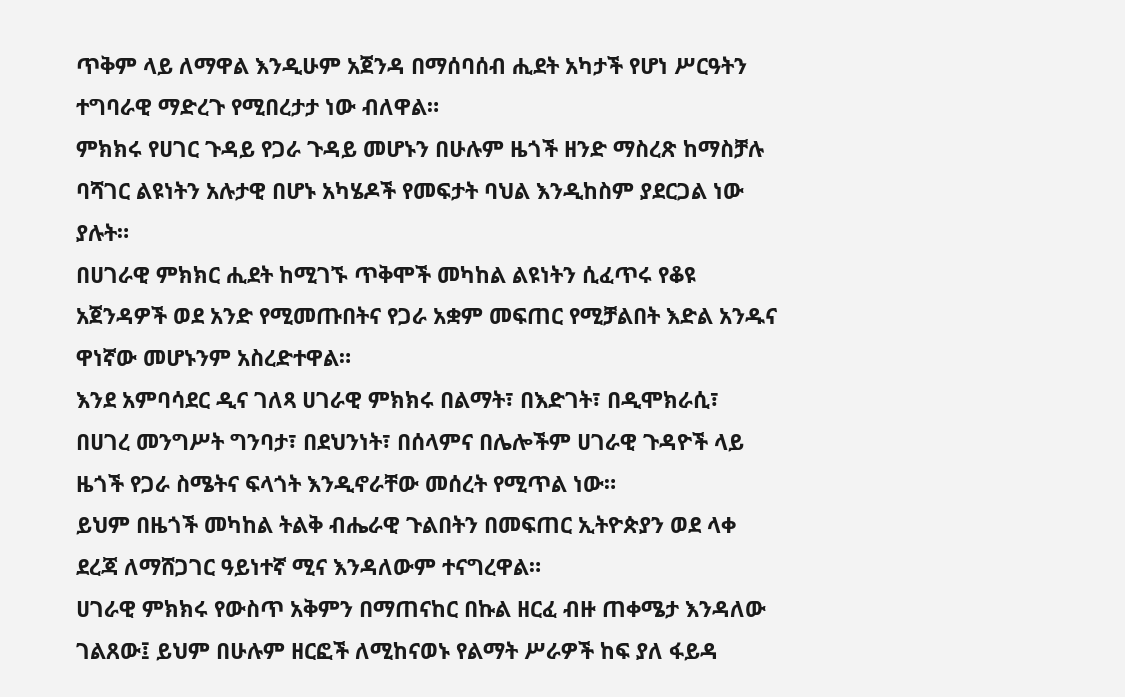ጥቅም ላይ ለማዋል እንዲሁም አጀንዳ በማሰባሰብ ሒደት አካታች የሆነ ሥርዓትን ተግባራዊ ማድረጉ የሚበረታታ ነው ብለዋል።
ምክክሩ የሀገር ጉዳይ የጋራ ጉዳይ መሆኑን በሁሉም ዜጎች ዘንድ ማስረጽ ከማስቻሉ ባሻገር ልዩነትን አሉታዊ በሆኑ አካሄዶች የመፍታት ባህል እንዲከስም ያደርጋል ነው ያሉት።
በሀገራዊ ምክክር ሒደት ከሚገኙ ጥቅሞች መካከል ልዩነትን ሲፈጥሩ የቆዩ አጀንዳዎች ወደ አንድ የሚመጡበትና የጋራ አቋም መፍጠር የሚቻልበት እድል አንዱና ዋነኛው መሆኑንም አስረድተዋል።
እንደ አምባሳደር ዲና ገለጻ ሀገራዊ ምክክሩ በልማት፣ በእድገት፣ በዲሞክራሲ፣ በሀገረ መንግሥት ግንባታ፣ በደህንነት፣ በሰላምና በሌሎችም ሀገራዊ ጉዳዮች ላይ ዜጎች የጋራ ስሜትና ፍላጎት እንዲኖራቸው መሰረት የሚጥል ነው።
ይህም በዜጎች መካከል ትልቅ ብሔራዊ ጉልበትን በመፍጠር ኢትዮጵያን ወደ ላቀ ደረጃ ለማሸጋገር ዓይነተኛ ሚና እንዳለውም ተናግረዋል።
ሀገራዊ ምክክሩ የውስጥ አቅምን በማጠናከር በኩል ዘርፈ ብዙ ጠቀሜታ እንዳለው ገልጸው፤ ይህም በሁሉም ዘርፎች ለሚከናወኑ የልማት ሥራዎች ከፍ ያለ ፋይዳ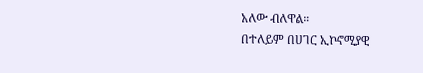አለው ብለዋል።
በተለይም በሀገር ኢኮኖሚያዊ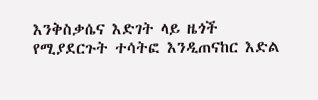እንቅስቃሴና እድገት ላይ ዜጎች የሚያደርጉት ተሳትፎ እንዲጠናከር እድል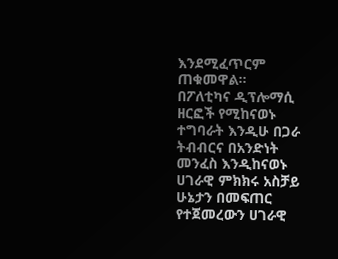እንደሚፈጥርም ጠቁመዋል።
በፖለቲካና ዲፕሎማሲ ዘርፎች የሚከናወኑ ተግባራት እንዲሁ በጋራ ትብብርና በአንድነት መንፈስ እንዲከናወኑ ሀገራዊ ምክክሩ አስቻይ ሁኔታን በመፍጠር የተጀመረውን ሀገራዊ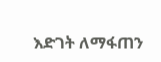እድገት ለማፋጠን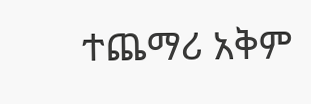ተጨማሪ አቅም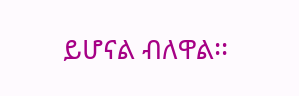ይሆናል ብለዋል፡፡